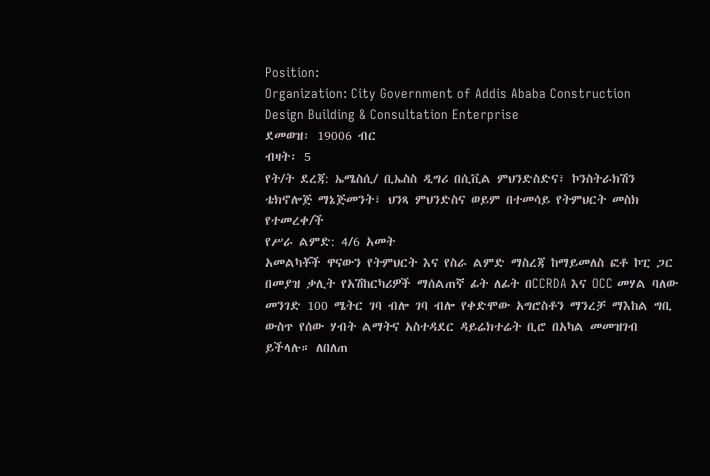Position:
Organization: City Government of Addis Ababa Construction Design Building & Consultation Enterprise
ደመወዝ፡ 19006 ብር
ብዛት፡ 5
የት/ት ደረጃ: ኤሜስሲ/ ቢኤስስ ዲግሪ በሲቪል ምህንድስድና፣ ኮንስትራክሽን ቴክኖሎጅ ማኔጅመንት፣ ህንጻ ምህንድስና ወይም በተመሳይ የትምህርት መስክ የተመረቀ/ች
የሥራ ልምድ: 4/6 አመት
አመልካቾች ዋናውን የትምህርት እና የስራ ልምድ ማስረጃ ከማይመለስ ፎቶ ኮፒ ጋር በመያዝ ቃሊት የአሽከርካሪዎች ማሰልጠኛ ፊት ለፊት በCCRDA እና OCC መሃል ባለው መንገድ 100 ሜትር ገባ ብሎ ገባ ብሎ የቀድሞው አግሮስቶን ማንረቻ ማእከል ግቢ ውስጥ የሰው ሃብት ልማትና አስተዳደር ዳይሬክተሬት ቢሮ በአካል መመዝገብ ይችላሉ። ለበለጠ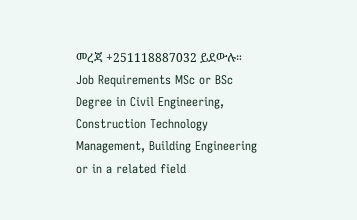መረጃ +251118887032 ይደውሉ።
Job Requirements MSc or BSc Degree in Civil Engineering, Construction Technology Management, Building Engineering or in a related field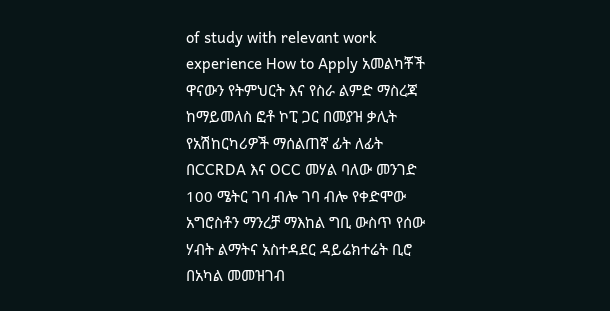of study with relevant work experience How to Apply አመልካቾች ዋናውን የትምህርት እና የስራ ልምድ ማስረጃ ከማይመለስ ፎቶ ኮፒ ጋር በመያዝ ቃሊት የአሽከርካሪዎች ማሰልጠኛ ፊት ለፊት በCCRDA እና OCC መሃል ባለው መንገድ 100 ሜትር ገባ ብሎ ገባ ብሎ የቀድሞው አግሮስቶን ማንረቻ ማእከል ግቢ ውስጥ የሰው ሃብት ልማትና አስተዳደር ዳይሬክተሬት ቢሮ በአካል መመዝገብ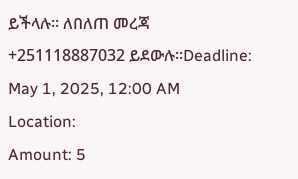ይችላሉ። ለበለጠ መረጃ +251118887032 ይደውሉ።Deadline: May 1, 2025, 12:00 AM
Location:
Amount: 5